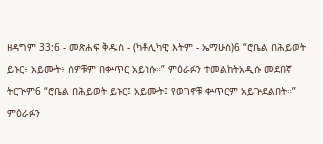ዘዳግም 33:6 - መጽሐፍ ቅዱስ - (ካቶሊካዊ እትም - ኤማሁስ)6 “ሮቤል በሕይወት ይኑር፥ አይሙት፥ ሰዎቹም በቍጥር አይነሱ።” ምዕራፉን ተመልከትአዲሱ መደበኛ ትርጒም6 “ሮቤል በሕይወት ይኑር፤ አይሙት፤ የወገኖቹ ቍጥርም አይጕደልበት።” ምዕራፉን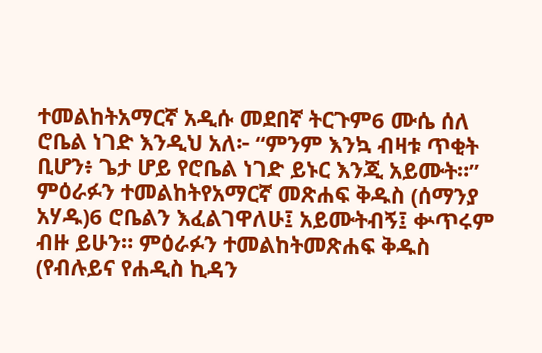ተመልከትአማርኛ አዲሱ መደበኛ ትርጉም6 ሙሴ ሰለ ሮቤል ነገድ እንዲህ አለ፦ “ምንም እንኳ ብዛቱ ጥቂት ቢሆን፥ ጌታ ሆይ የሮቤል ነገድ ይኑር እንጂ አይሙት።” ምዕራፉን ተመልከትየአማርኛ መጽሐፍ ቅዱስ (ሰማንያ አሃዱ)6 ሮቤልን እፈልገዋለሁ፤ አይሙትብኝ፤ ቍጥሩም ብዙ ይሁን። ምዕራፉን ተመልከትመጽሐፍ ቅዱስ (የብሉይና የሐዲስ ኪዳን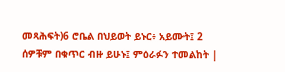መጻሕፍት)6 ሮቤል በህይወት ይኑር፥ አይሙት፤ 2 ሰዎቹም በቁጥር ብዙ ይሁኑ፤ ምዕራፉን ተመልከት |